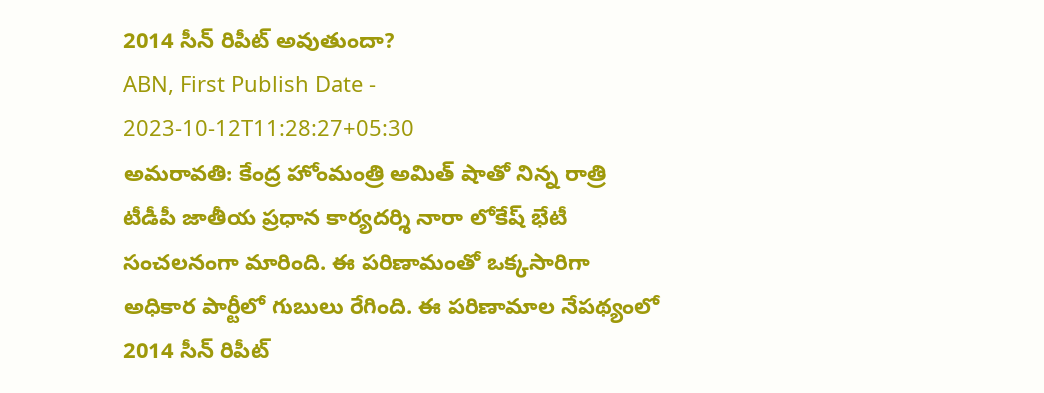2014 సీన్ రిపీట్ అవుతుందా?
ABN, First Publish Date - 2023-10-12T11:28:27+05:30
అమరావతి: కేంద్ర హోంమంత్రి అమిత్ షాతో నిన్న రాత్రి టీడీపీ జాతీయ ప్రధాన కార్యదర్శి నారా లోకేష్ భేటీ సంచలనంగా మారింది. ఈ పరిణామంతో ఒక్కసారిగా అధికార పార్టీలో గుబులు రేగింది. ఈ పరిణామాల నేపథ్యంలో 2014 సీన్ రిపీట్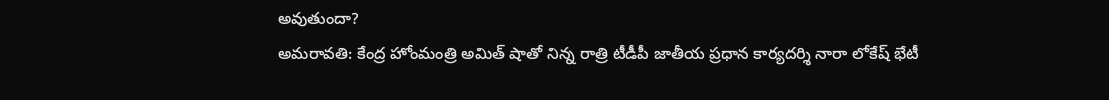అవుతుందా?
అమరావతి: కేంద్ర హోంమంత్రి అమిత్ షాతో నిన్న రాత్రి టీడీపీ జాతీయ ప్రధాన కార్యదర్శి నారా లోకేష్ భేటీ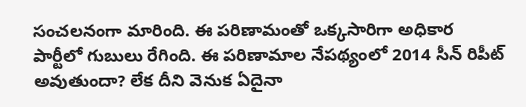సంచలనంగా మారింది. ఈ పరిణామంతో ఒక్కసారిగా అధికార పార్టీలో గుబులు రేగింది. ఈ పరిణామాల నేపథ్యంలో 2014 సీన్ రిపీట్ అవుతుందా? లేక దీని వెనుక ఏదైనా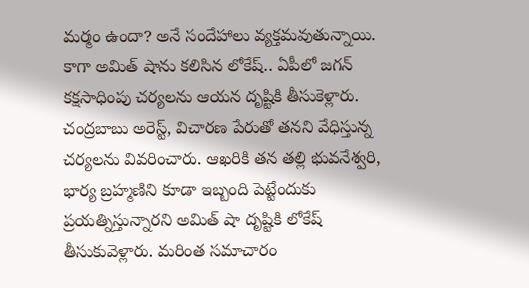మర్మం ఉందా? అనే సందేహాలు వ్యక్తమవుతున్నాయి. కాగా అమిత్ షాను కలిసిన లోకేష్.. ఏపీలో జగన్ కక్షసాధింపు చర్యలను ఆయన దృష్టికి తీసుకెళ్లారు. చంద్రబాబు అరెస్ట్, విచారణ పేరుతో తనని వేధిస్తున్న చర్యలను వివరించారు. ఆఖరికి తన తల్లి భువనేశ్వరి, భార్య బ్రహ్మణిని కూడా ఇబ్బంది పెట్టేందుకు ప్రయత్నిస్తున్నారని అమిత్ షా దృష్టికి లోకేష్ తీసుకువెళ్లారు. మరింత సమాచారం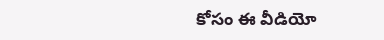కోసం ఈ వీడియో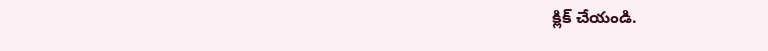క్లిక్ చేయండి.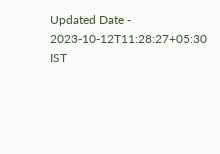Updated Date - 2023-10-12T11:28:27+05:30 IST